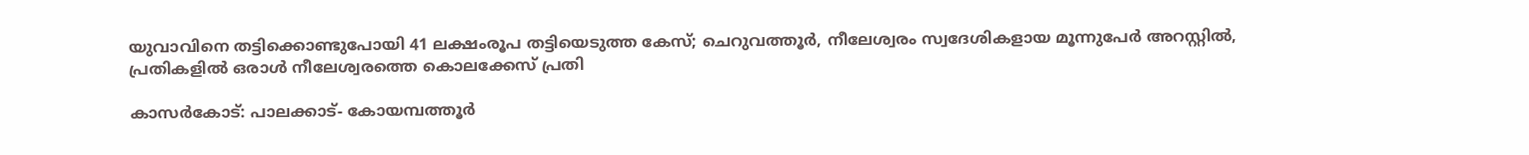യുവാവിനെ തട്ടിക്കൊണ്ടുപോയി 41 ലക്ഷംരൂപ തട്ടിയെടുത്ത കേസ്; ചെറുവത്തൂര്‍, നീലേശ്വരം സ്വദേശികളായ മൂന്നുപേര്‍ അറസ്റ്റില്‍, പ്രതികളില്‍ ഒരാള്‍ നീലേശ്വരത്തെ കൊലക്കേസ് പ്രതി

കാസര്‍കോട്: പാലക്കാട്- കോയമ്പത്തൂര്‍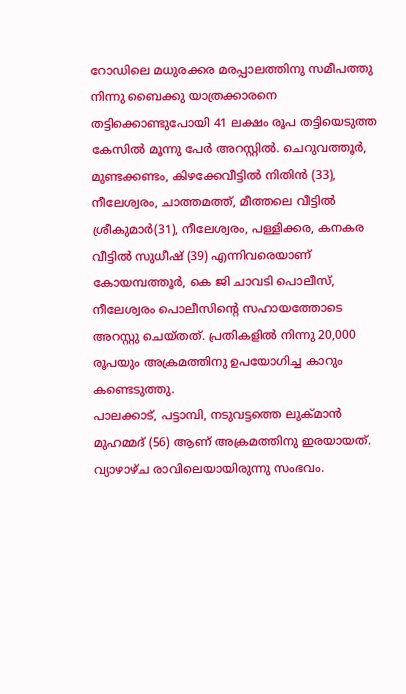റോഡിലെ മധുരക്കര മരപ്പാലത്തിനു സമീപത്തു നിന്നു ബൈക്കു യാത്രക്കാരനെ തട്ടിക്കൊണ്ടുപോയി 41 ലക്ഷം രൂപ തട്ടിയെടുത്ത കേസില്‍ മൂന്നു പേര്‍ അറസ്റ്റില്‍. ചെറുവത്തൂര്‍, മുണ്ടക്കണ്ടം, കിഴക്കേവീട്ടില്‍ നിതിന്‍ (33), നീലേശ്വരം, ചാത്തമത്ത്, മീത്തലെ വീട്ടില്‍ ശ്രീകുമാര്‍(31), നീലേശ്വരം, പള്ളിക്കര, കനകര വീട്ടില്‍ സുധീഷ് (39) എന്നിവരെയാണ് കോയമ്പത്തൂര്‍, കെ ജി ചാവടി പൊലീസ്, നീലേശ്വരം പൊലീസിന്റെ സഹായത്തോടെ അറസ്റ്റു ചെയ്തത്. പ്രതികളില്‍ നിന്നു 20,000 രൂപയും അക്രമത്തിനു ഉപയോഗിച്ച കാറും കണ്ടെടുത്തു.
പാലക്കാട്, പട്ടാമ്പി, നടുവട്ടത്തെ ലുക്മാന്‍ മുഹമ്മദ് (56) ആണ് അക്രമത്തിനു ഇരയായത്. വ്യാഴാഴ്ച രാവിലെയായിരുന്നു സംഭവം.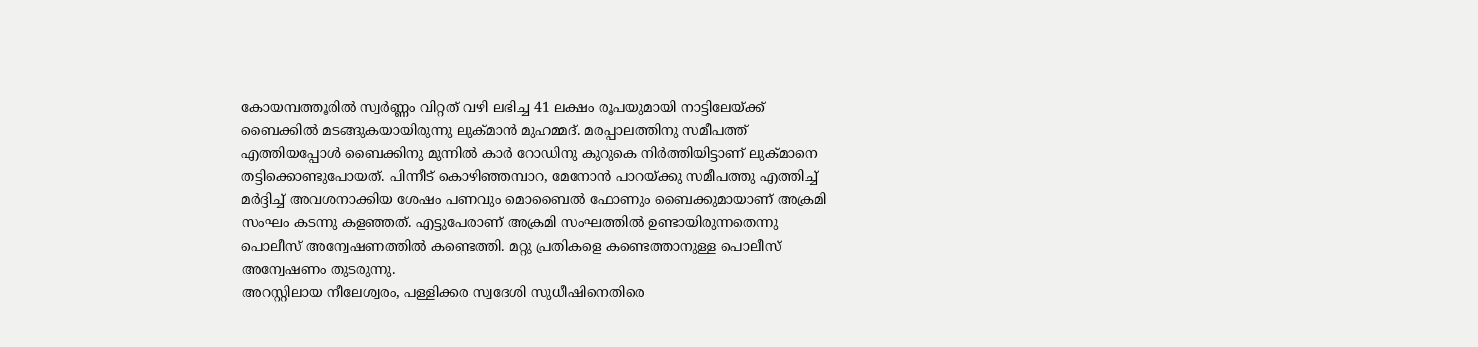കോയമ്പത്തൂരില്‍ സ്വര്‍ണ്ണം വിറ്റത് വഴി ലഭിച്ച 41 ലക്ഷം രൂപയുമായി നാട്ടിലേയ്ക്ക് ബൈക്കില്‍ മടങ്ങുകയായിരുന്നു ലുക്മാന്‍ മുഹമ്മദ്. മരപ്പാലത്തിനു സമീപത്ത് എത്തിയപ്പോള്‍ ബൈക്കിനു മുന്നില്‍ കാര്‍ റോഡിനു കുറുകെ നിര്‍ത്തിയിട്ടാണ് ലുക്മാനെ തട്ടിക്കൊണ്ടുപോയത്. പിന്നീട് കൊഴിഞ്ഞമ്പാറ, മേനോന്‍ പാറയ്ക്കു സമീപത്തു എത്തിച്ച് മര്‍ദ്ദിച്ച് അവശനാക്കിയ ശേഷം പണവും മൊബൈല്‍ ഫോണും ബൈക്കുമായാണ് അക്രമി സംഘം കടന്നു കളഞ്ഞത്. എട്ടുപേരാണ് അക്രമി സംഘത്തില്‍ ഉണ്ടായിരുന്നതെന്നു പൊലീസ് അന്വേഷണത്തില്‍ കണ്ടെത്തി. മറ്റു പ്രതികളെ കണ്ടെത്താനുള്ള പൊലീസ് അന്വേഷണം തുടരുന്നു.
അറസ്റ്റിലായ നീലേശ്വരം, പള്ളിക്കര സ്വദേശി സുധീഷിനെതിരെ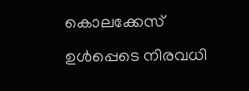കൊലക്കേസ് ഉള്‍പ്പെടെ നിരവധി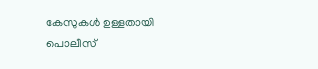കേസുകള്‍ ഉള്ളതായി പൊലീസ്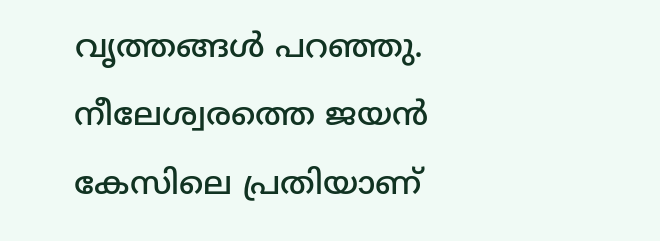വൃത്തങ്ങള്‍ പറഞ്ഞു. നീലേശ്വരത്തെ ജയന്‍ കേസിലെ പ്രതിയാണ്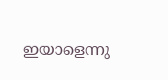ഇയാളെന്നു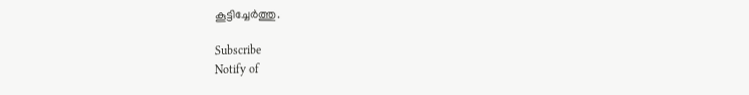കൂട്ടിച്ചേര്‍ത്തു.

Subscribe
Notify of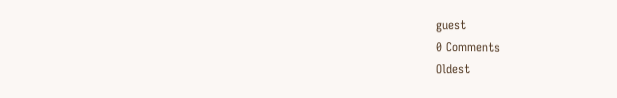guest
0 Comments
Oldest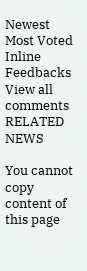Newest Most Voted
Inline Feedbacks
View all comments
RELATED NEWS

You cannot copy content of this page